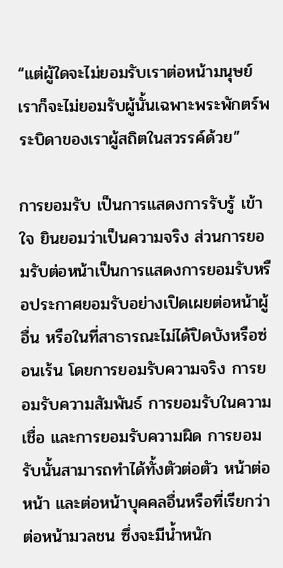“แต่ผู้ใดจะไม่ยอมรับเราต่อหน้ามนุษย์ เราก็จะไม่ยอมรับผู้นั้นเฉพาะพระพักตร์พระบิดาของเราผู้สถิตในสวรรค์ด้วย”

การยอมรับ เป็นการแสดงการรับรู้ เข้าใจ ยินยอมว่าเป็นความจริง ส่วนการยอมรับต่อหน้าเป็นการแสดงการยอมรับหรือประกาศยอมรับอย่างเปิดเผยต่อหน้าผู้อื่น หรือในที่สาธารณะไม่ได้ปิดบังหรือซ่อนเร้น โดยการยอมรับความจริง การยอมรับความสัมพันธ์ การยอมรับในความเชื่อ และการยอมรับความผิด การยอมรับนั้นสามารถทำได้ทั้งตัวต่อตัว หน้าต่อหน้า และต่อหน้าบุคคลอื่นหรือที่เรียกว่าต่อหน้ามวลชน ซึ่งจะมีน้ำหนัก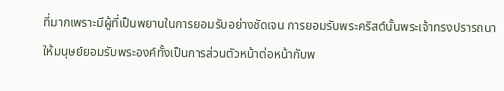ที่มากเพราะมีผู้ที่เป็นพยานในการยอมรับอย่างชัดเจน การยอมรับพระคริสต์นั้นพระเจ้าทรงปรารถนาให้มนุษย์ยอมรับพระองค์ทั้งเป็นการส่วนตัวหน้าต่อหน้ากับพ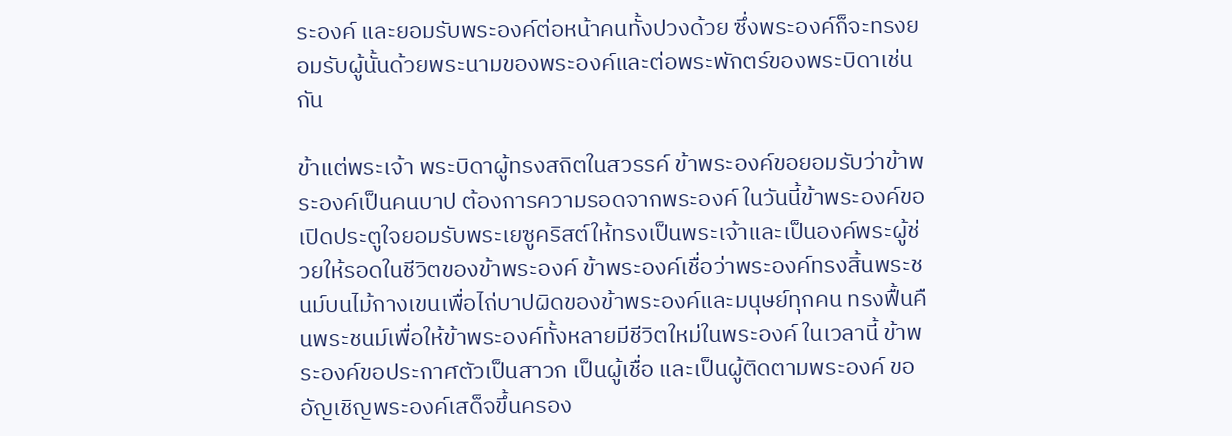ระองค์ และยอมรับพระองค์ต่อหน้าคนทั้งปวงด้วย ซึ่งพระองค์ก็จะทรงยอมรับผู้นั้นด้วยพระนามของพระองค์และต่อพระพักตร์ของพระบิดาเช่นกัน

ข้าแต่พระเจ้า พระบิดาผู้ทรงสถิตในสวรรค์ ข้าพระองค์ขอยอมรับว่าข้าพระองค์เป็นคนบาป ต้องการความรอดจากพระองค์ ในวันนี้ข้าพระองค์ขอเปิดประตูใจยอมรับพระเยซูคริสต์ให้ทรงเป็นพระเจ้าและเป็นองค์พระผู้ช่วยให้รอดในชีวิตของข้าพระองค์ ข้าพระองค์เชื่อว่าพระองค์ทรงสิ้นพระชนม์บนไม้กางเขนเพื่อไถ่บาปผิดของข้าพระองค์และมนุษย์ทุกคน ทรงฟื้นคืนพระชนม์เพื่อให้ข้าพระองค์ทั้งหลายมีชีวิตใหม่ในพระองค์ ในเวลานี้ ข้าพระองค์ขอประกาศตัวเป็นสาวก เป็นผู้เชื่อ และเป็นผู้ติดตามพระองค์ ขออัญเชิญพระองค์เสด็จขึ้นครอง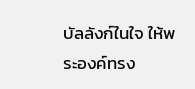บัลลังก์ในใจ ให้พระองค์ทรง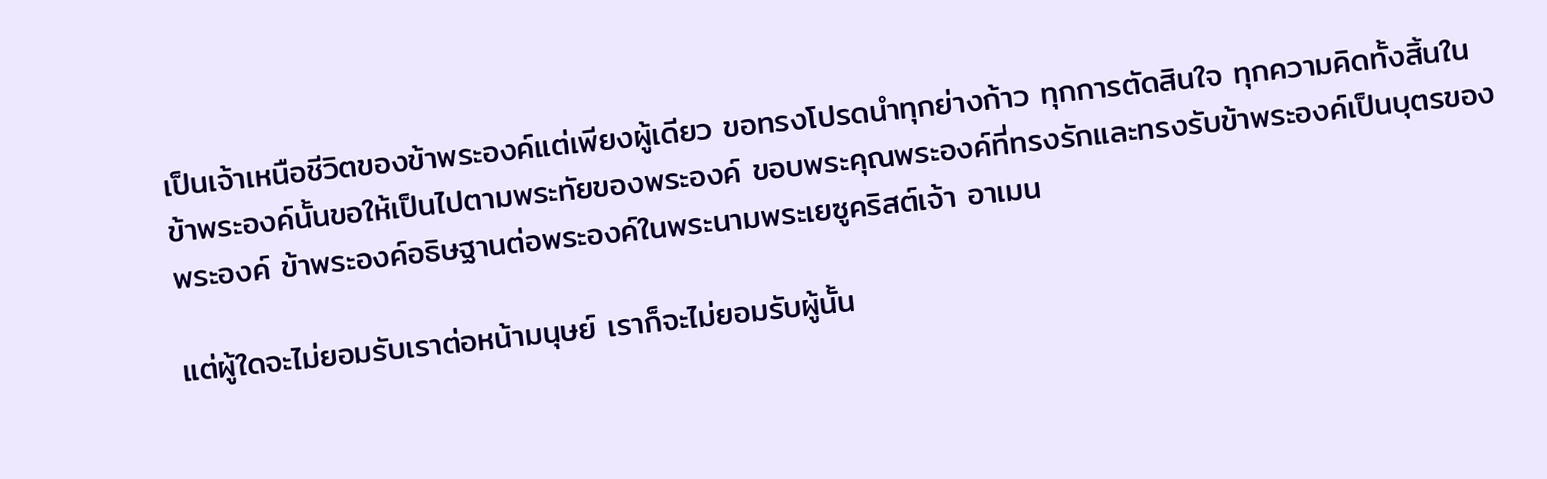เป็นเจ้าเหนือชีวิตของข้าพระองค์แต่เพียงผู้เดียว ขอทรงโปรดนำทุกย่างก้าว ทุกการตัดสินใจ ทุกความคิดทั้งสิ้นในข้าพระองค์นั้นขอให้เป็นไปตามพระทัยของพระองค์ ขอบพระคุณพระองค์ที่ทรงรักและทรงรับข้าพระองค์เป็นบุตรของพระองค์ ข้าพระองค์อธิษฐานต่อพระองค์ในพระนามพระเยซูคริสต์เจ้า อาเมน

แต่ผู้ใดจะไม่ยอมรับเราต่อหน้ามนุษย์ เราก็จะไม่ยอมรับผู้นั้น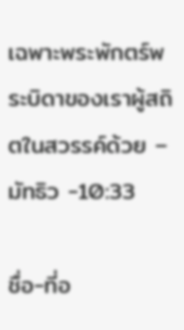เฉพาะพระพักตร์พระบิดาของเราผู้สถิตในสวรรค์ด้วย – มัทธิว -10:33

ชื่อ-ที่อ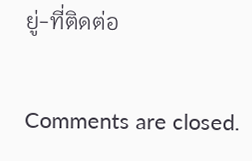ยู่-ที่ติดต่อ

Comments are closed.